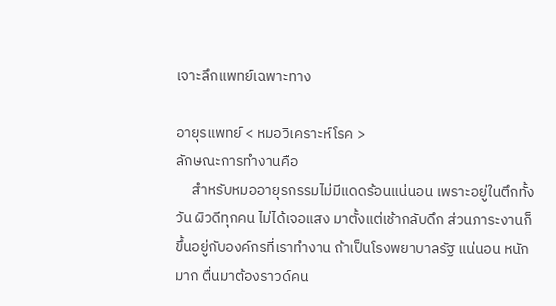เจาะลึกแพทย์เฉพาะทาง

อายุรแพทย์ < หมอวิเคราะห์โรค >
ลักษณะการทำงานคือ
     สำหรับหมออายุรกรรมไม่มีแดดร้อนแน่นอน เพราะอยู่ในตึกทั้งวัน ผิวดีทุกคน ไม่ได้เจอแสง มาตั้งแต่เช้ากลับดึก ส่วนภาระงานก็ขึ้นอยู่กับองค์กรที่เราทำงาน ถ้าเป็นโรงพยาบาลรัฐ แน่นอน หนักมาก ตื่นมาต้องราวด์คน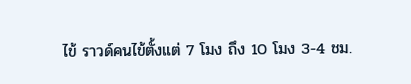ไข้ ราวด์คนไข้ตั้งแต่ 7 โมง ถึง 10 โมง 3-4 ชม.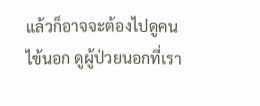แล้วก็อาจจะต้องไปดูคนไข้นอก ดูผู้ป่วยนอกที่เรา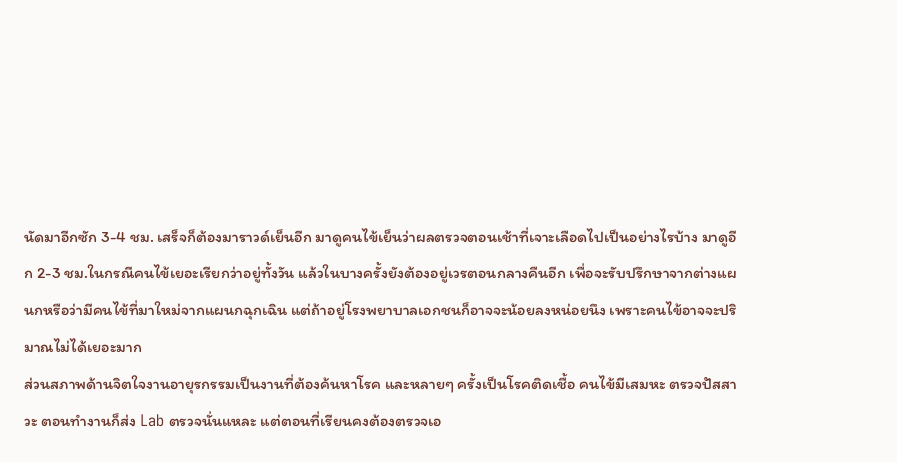นัดมาอีกซัก 3-4 ชม. เสร็จก็ต้องมาราวด์เย็นอีก มาดูคนไข้เย็นว่าผลตรวจตอนเช้าที่เจาะเลือดไปเป็นอย่างไรบ้าง มาดูอีก 2-3 ชม.ในกรณีคนไข้เยอะเรียกว่าอยู่ทั้งวัน แล้วในบางครั้งยังต้องอยู่เวรตอนกลางคืนอีก เพื่อจะรับปรึกษาจากต่างแผนกหรือว่ามีคนไข้ที่มาใหม่จากแผนกฉุกเฉิน แต่ถ้าอยู่โรงพยาบาลเอกชนก็อาจจะน้อยลงหน่อยนึง เพราะคนไข้อาจจะปริมาณไม่ได้เยอะมาก
ส่วนสภาพด้านจิตใจงานอายุรกรรมเป็นงานที่ต้องค้นหาโรค และหลายๆ ครั้งเป็นโรคติดเชื้อ คนไข้มีเสมหะ ตรวจปัสสาวะ ตอนทำงานก็ส่ง Lab ตรวจนั่นแหละ แต่ตอนที่เรียนคงต้องตรวจเอ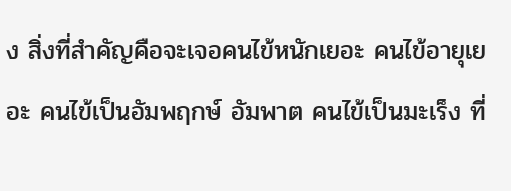ง สิ่งที่สำคัญคือจะเจอคนไข้หนักเยอะ คนไข้อายุเยอะ คนไข้เป็นอัมพฤกษ์ อัมพาต คนไข้เป็นมะเร็ง ที่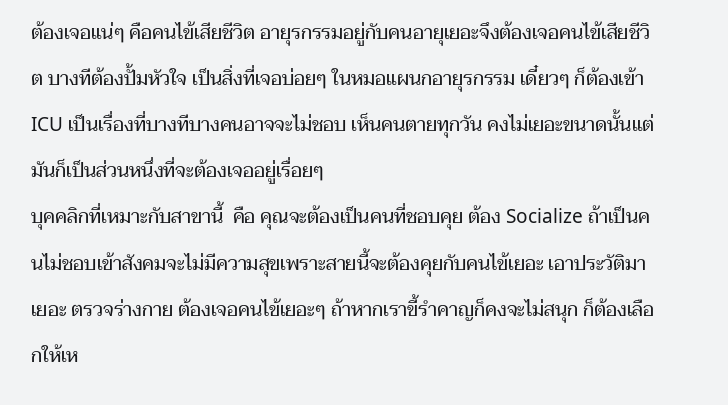ต้องเจอแน่ๆ คือคนไข้เสียชีวิต อายุรกรรมอยู่กับคนอายุเยอะจึงต้องเจอคนไข้เสียชีวิต บางทีต้องปั้มหัวใจ เป็นสิ่งที่เจอบ่อยๆ ในหมอแผนกอายุรกรรม เดี๋ยวๆ ก็ต้องเข้า ICU เป็นเรื่องที่บางทีบางคนอาจจะไม่ชอบ เห็นคนตายทุกวัน คงไม่เยอะขนาดนั้นแต่มันก็เป็นส่วนหนึ่งที่จะต้องเจออยู่เรื่อยๆ
บุคคลิกที่เหมาะกับสาขานี้  คือ คุณจะต้องเป็นคนที่ชอบคุย ต้อง Socialize ถ้าเป็นคนไม่ชอบเข้าสังคมจะไม่มีความสุขเพราะสายนี้จะต้องคุยกับคนไข้เยอะ เอาประวัติมาเยอะ ตรวจร่างกาย ต้องเจอคนไข้เยอะๆ ถ้าหากเราขี้รำคาญก็คงจะไม่สนุก ก็ต้องเลือกให้เห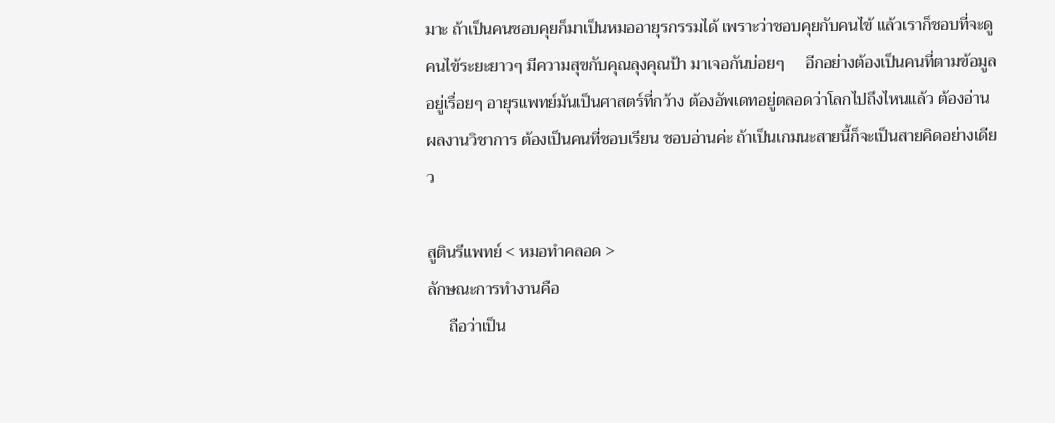มาะ ถ้าเป็นคนชอบคุยก็มาเป็นหมออายุรกรรมได้ เพราะว่าชอบคุยกับคนไข้ แล้วเราก็ชอบที่จะดูคนไข้ระยะยาวๆ มีความสุขกับคุณลุงคุณป้า มาเจอกันบ่อยๆ     อีกอย่างต้องเป็นคนที่ตามข้อมูลอยู่เรื่อยๆ อายุรแพทย์มันเป็นศาสตร์ที่กว้าง ต้องอัพเดทอยู่ตลอดว่าโลกไปถึงไหนแล้ว ต้องอ่านผลงานวิชาการ ต้องเป็นคนที่ชอบเรียน ชอบอ่านค่ะ ถ้าเป็นเกมนะสายนี้ก็จะเป็นสายคิดอย่างเดียว

สูตินรีแพทย์ < หมอทำคลอด >
ลักษณะการทำงานคือ
     ถือว่าเป็น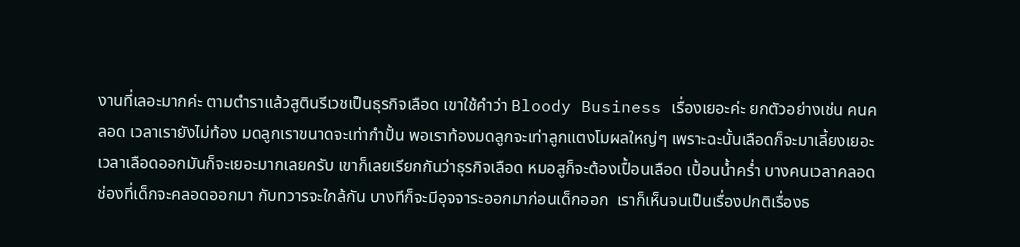งานที่เลอะมากค่ะ ตามตำราแล้วสูตินรีเวชเป็นธุรกิจเลือด เขาใช้คำว่า Bloody Business เรื่องเยอะค่ะ ยกตัวอย่างเช่น คนคลอด เวลาเรายังไม่ท้อง มดลูกเราขนาดจะเท่ากำปั้น พอเราท้องมดลูกจะเท่าลูกแตงโมผลใหญ่ๆ เพราะฉะนั้นเลือดก็จะมาเลี้ยงเยอะ เวลาเลือดออกมันก็จะเยอะมากเลยครับ เขาก็เลยเรียกกันว่าธุรกิจเลือด หมอสูก็จะต้องเปื้อนเลือด เปิ้อนน้ำคร่ำ บางคนเวลาคลอด ช่องที่เด็กจะคลอดออกมา กับทวารจะใกล้กัน บางทีก็จะมีอุจจาระออกมาก่อนเด็กออก  เราก็เห็นจนเป็นเรื่องปกติเรื่องธ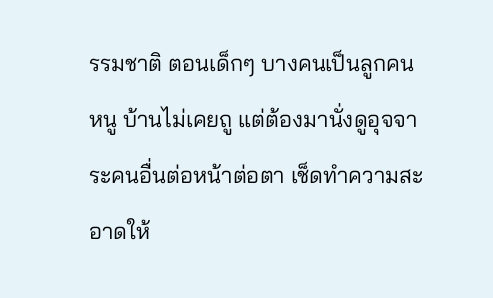รรมชาติ ตอนเด็กๆ บางคนเป็นลูกคนหนู บ้านไม่เคยถู แต่ต้องมานั่งดูอุจจาระคนอื่นต่อหน้าต่อตา เช็ดทำความสะอาดให้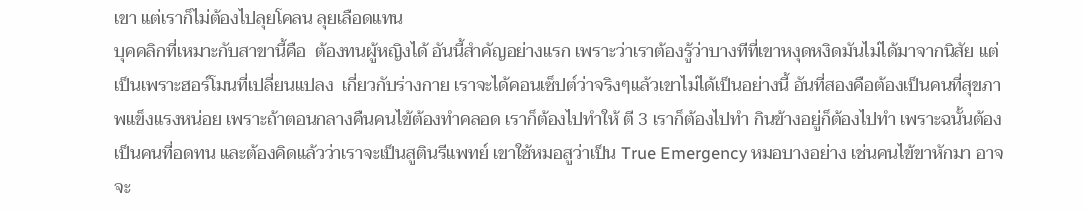เขา แต่เราก็ไม่ต้องไปลุยโคลน ลุยเลือดแทน
บุคคลิกที่เหมาะกับสาขานี้คือ  ต้องทนผู้หญิงได้ อันนี้สำคัญอย่างแรก เพราะว่าเราต้องรู้ว่าบางทีที่เขาหงุดหงิดมันไม่ได้มาจากนิสัย แต่เป็นเพราะฮอร์โมนที่เปลี่ยนแปลง  เกี่ยวกับร่างกาย เราจะได้คอนเซ็ปต์ว่าจริงๆแล้วเขาไม่ได้เป็นอย่างนี้ อันที่สองคือต้องเป็นคนที่สุขภาพแข็งแรงหน่อย เพราะถ้าตอนกลางคืนคนไข้ต้องทำคลอด เราก็ต้องไปทำให้ ตี 3 เราก็ต้องไปทำ กินข้างอยู่ก็ต้องไปทำ เพราะฉนั้นต้องเป็นคนที่อดทน และต้องคิดแล้วว่าเราจะเป็นสูตินรีแพทย์ เขาใช้หมอสูว่าเป็น True Emergency หมอบางอย่าง เช่นคนไข้ขาหักมา อาจจะ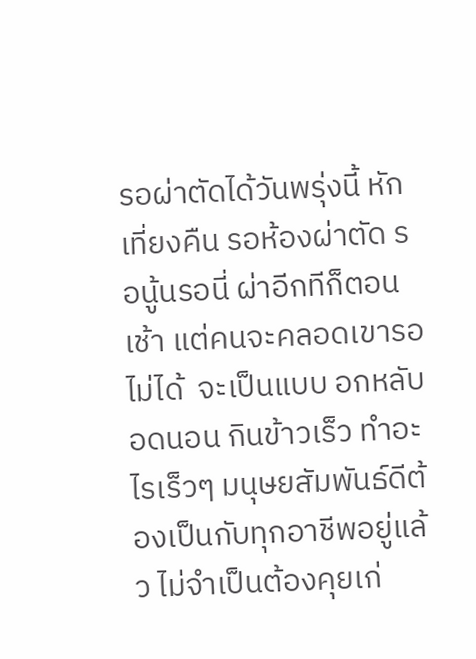รอผ่าตัดได้วันพรุ่งนี้ หักเที่ยงคืน รอห้องผ่าตัด รอนู้นรอนี่ ผ่าอีกทีก็ตอนเช้า แต่คนจะคลอดเขารอไม่ได้  จะเป็นแบบ อกหลับอดนอน กินข้าวเร็ว ทำอะไรเร็วๆ มนุษยสัมพันธ์ดีต้องเป็นกับทุกอาชีพอยู่แล้ว ไม่จำเป็นต้องคุยเก่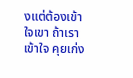งแต่ต้องเข้าใจเขา ถ้าเราเข้าใจ คุยเก่ง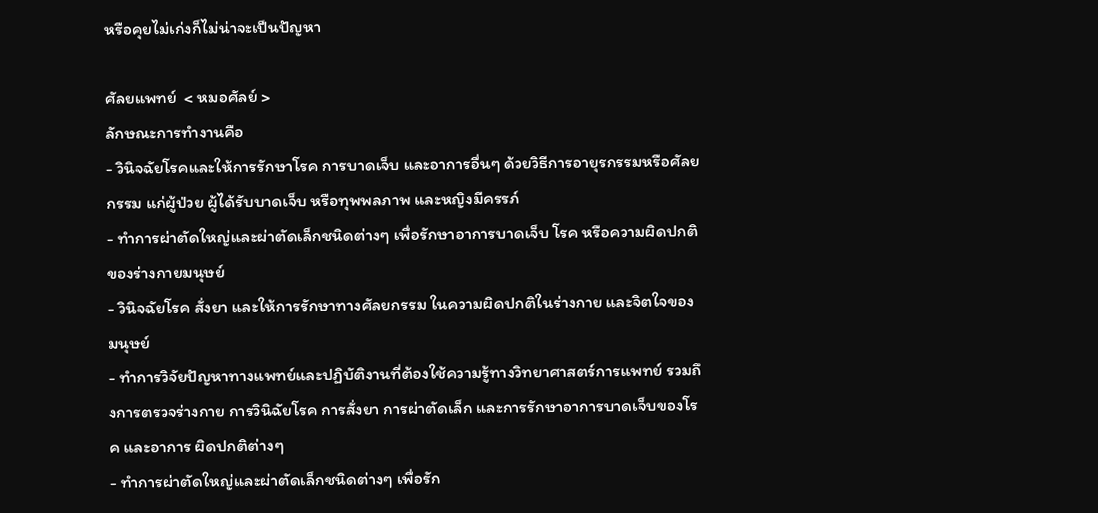หรือคุยไม่เก่งก็ไม่น่าจะเป็นปัญหา

ศัลยแพทย์  < หมอศัลย์ >
ลักษณะการทำงานคือ
- วินิจฉัยโรคและให้การรักษาโรค การบาดเจ็บ และอาการอื่นๆ ด้วยวิธีการอายุรกรรมหรือศัลยกรรม แก่ผู้ป่วย ผู้ได้รับบาดเจ็บ หรือทุพพลภาพ และหญิงมีครรภ์
- ทำการผ่าตัดใหญ่และผ่าตัดเล็กชนิดต่างๆ เพื่อรักษาอาการบาดเจ็บ โรค หรือความผิดปกติของร่างกายมนุษย์
- วินิจฉัยโรค สั่งยา และให้การรักษาทางศัลยกรรม ในความผิดปกติในร่างกาย และจิตใจของมนุษย์
- ทำการวิจัยปัญหาทางแพทย์และปฏิบัติงานที่ต้องใช้ความรู้ทางวิทยาศาสตร์การแพทย์ รวมถึงการตรวจร่างกาย การวินิฉัยโรค การสั่งยา การผ่าตัดเล็ก และการรักษาอาการบาดเจ็บของโรค และอาการ ผิดปกติต่างๆ
- ทำการผ่าตัดใหญ่และผ่าตัดเล็กชนิดต่างๆ เพื่อรัก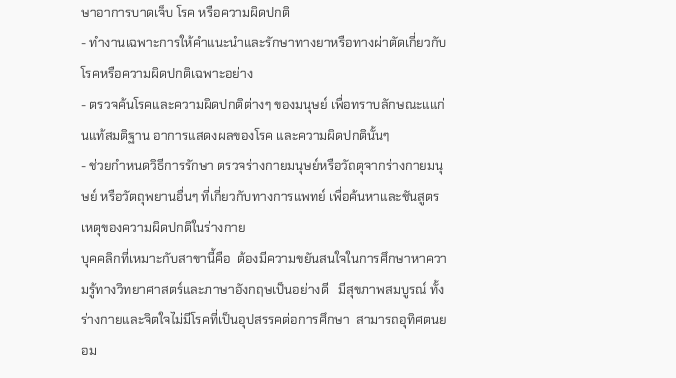ษาอาการบาดเจ็บ โรค หรือความผิดปกติ
- ทำงานเฉพาะการให้คำแนะนำและรักษาทางยาหรือทางผ่าตัดเกี่ยวกับโรคหรือความผิดปกติเฉพาะอย่าง
- ตรวจค้นโรคและความผิดปกติต่างๆ ของมนุษย์ เพื่อทราบลักษณะแแก่นแท้สมติฐาน อาการแสดงผลของโรค และความผิดปกตินั้นๆ
- ช่วยกำหนดวิธีการรักษา ตรวจร่างกายมนุษย์หรือวัถตุจากร่างกายมนุษย์ หรือวัตถุพยานอื่นๆ ที่เกี่ยวกับทางการแพทย์ เพื่อค้นหาและชันสูตรเหตุของความผิดปกติในร่างกาย
บุคคลิกที่เหมาะกับสาขานี้คือ  ต้องมีความขยันสนใจในการศึกษาหาความรู้ทางวิทยาศาสตร์และภาษาอังกฤษเป็นอย่างดี   มีสุขภาพสมบูรณ์ ทั้งร่างกายและจิตใจไม่มีโรคที่เป็นอุปสรรคต่อการศึกษา  สามารถอุทิศตนยอม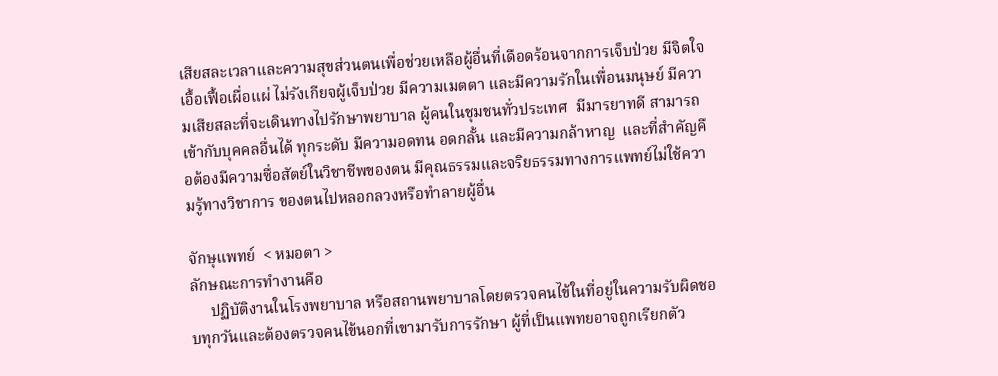เสียสละเวลาและความสุขส่วนตนเพื่อช่วยเหลือผู้อื่นที่เดือดร้อนจากการเจ็บป่วย มีจิตใจเอื้อเฟื้อเผื่อแผ่ ไม่รังเกียจผู้เจ็บป่วย มีความเมตตา และมีความรักในเพื่อนมนุษย์ มีความเสียสละที่จะเดินทางไปรักษาพยาบาล ผู้คนในชุมชนทั่วประเทศ  มีมารยาทดี สามารถเข้ากับบุคคลอื่นได้ ทุกระดับ มีความอดทน อดกลั้น และมีความกล้าหาญ  และที่สำคัญคือต้องมีความซื่อสัตย์ในวิชาชีพของตน มีคุณธรรมและจริยธรรมทางการแพทย์ไม่ใช้ความรู้ทางวิชาการ ของตนไปหลอกลวงหรือทำลายผู้อื่น

จักษุแพทย์  < หมอตา >
ลักษณะการทำงานคือ
     ปฏิบัติงานในโรงพยาบาล หรือสถานพยาบาลโดยตรวจคนไข้ในที่อยู่ในความรับผิดชอบทุกวันและต้องตรวจคนไข้นอกที่เขามารับการรักษา ผู้ที่เป็นแพทยอาจถูกเรียกตัว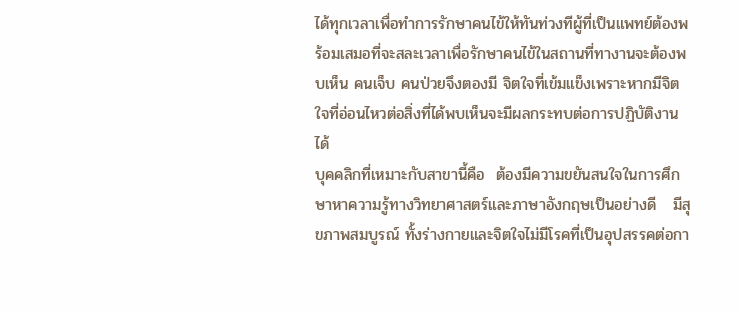ได้ทุกเวลาเพื่อทำการรักษาคนไข้ให้ทันท่วงทีผู้ที่เป็นแพทย์ต้องพร้อมเสมอที่จะสละเวลาเพื่อรักษาคนไข้ในสถานที่ทางานจะต้องพบเห็น คนเจ็บ คนป่วยจึงตองมี จิตใจที่เข้มแข็งเพราะหากมีจิตใจที่อ่อนไหวต่อสิ่งที่ได้พบเห็นจะมีผลกระทบต่อการปฏิบัติงานได้
บุคคลิกที่เหมาะกับสาขานี้คือ  ต้องมีความขยันสนใจในการศึกษาหาความรู้ทางวิทยาศาสตร์และภาษาอังกฤษเป็นอย่างดี   มีสุขภาพสมบูรณ์ ทั้งร่างกายและจิตใจไม่มีโรคที่เป็นอุปสรรคต่อกา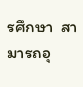รศึกษา  สามารถอุ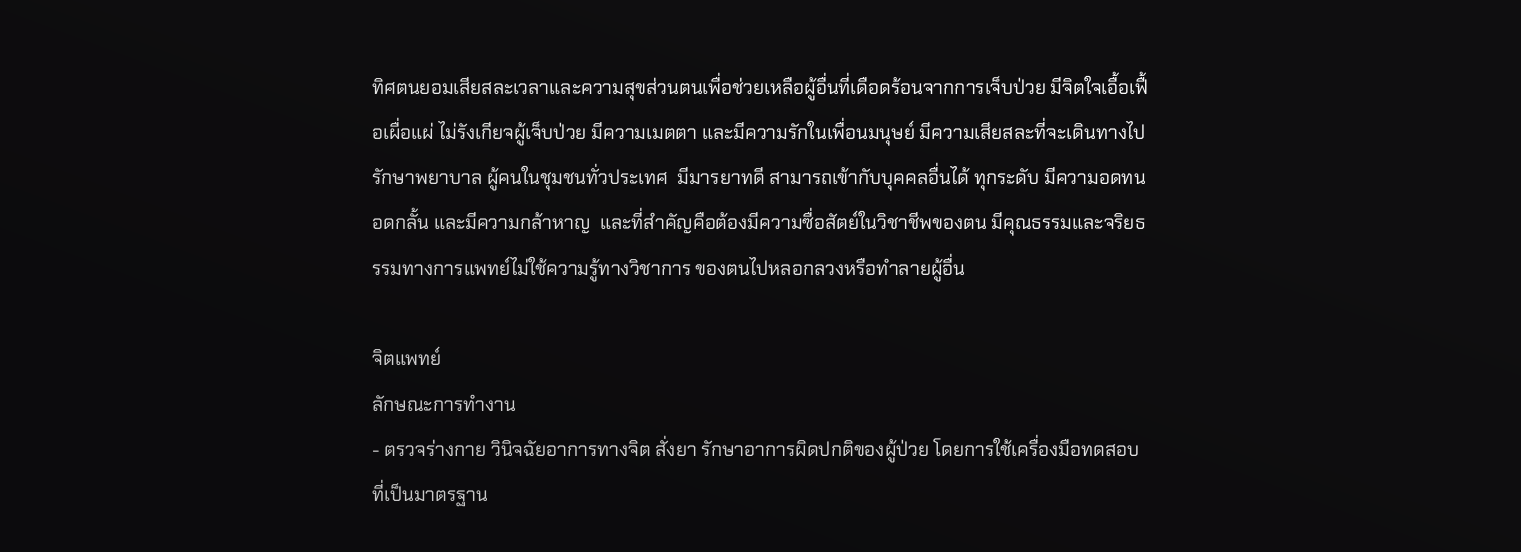ทิศตนยอมเสียสละเวลาและความสุขส่วนตนเพื่อช่วยเหลือผู้อื่นที่เดือดร้อนจากการเจ็บป่วย มีจิตใจเอื้อเฟื้อเผื่อแผ่ ไม่รังเกียจผู้เจ็บป่วย มีความเมตตา และมีความรักในเพื่อนมนุษย์ มีความเสียสละที่จะเดินทางไปรักษาพยาบาล ผู้คนในชุมชนทั่วประเทศ  มีมารยาทดี สามารถเข้ากับบุคคลอื่นได้ ทุกระดับ มีความอดทน อดกลั้น และมีความกล้าหาญ  และที่สำคัญคือต้องมีความซื่อสัตย์ในวิชาชีพของตน มีคุณธรรมและจริยธรรมทางการแพทย์ไม่ใช้ความรู้ทางวิชาการ ของตนไปหลอกลวงหรือทำลายผู้อื่น

จิตแพทย์
ลักษณะการทำงาน
- ตรวจร่างกาย วินิจฉัยอาการทางจิต สั่งยา รักษาอาการผิดปกติของผู้ป่วย โดยการใช้เครื่องมือทดสอบที่เป็นมาตรฐาน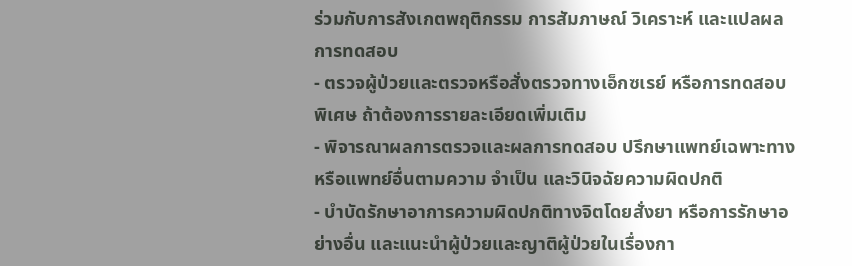ร่วมกับการสังเกตพฤติกรรม การสัมภาษณ์ วิเคราะห์ และแปลผลการทดสอบ
- ตรวจผู้ป่วยและตรวจหรือสั่งตรวจทางเอ็กซเรย์ หรือการทดสอบพิเศษ ถ้าต้องการรายละเอียดเพิ่มเติม
- พิจารณาผลการตรวจและผลการทดสอบ ปรึกษาแพทย์เฉพาะทางหรือแพทย์อื่นตามความ จำเป็น และวินิจฉัยความผิดปกติ
- บำบัดรักษาอาการความผิดปกติทางจิตโดยสั่งยา หรือการรักษาอย่างอื่น และแนะนำผู้ป่วยและญาติผู้ป่วยในเรื่องกา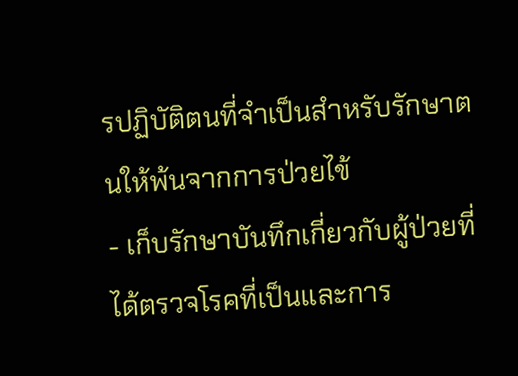รปฏิบัติตนที่จำเป็นสำหรับรักษาตนให้พ้นจากการป่วยไข้
- เก็บรักษาบันทึกเกี่ยวกับผู้ป่วยที่ได้ตรวจโรคที่เป็นและการ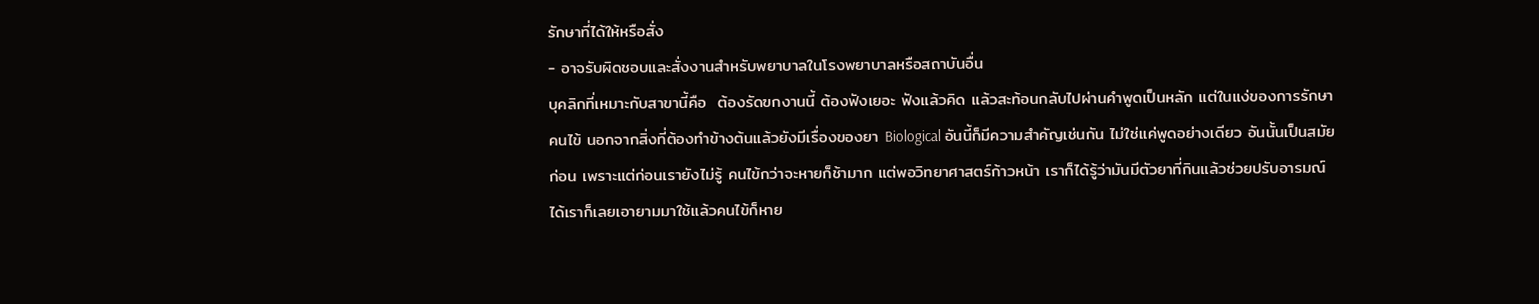รักษาที่ได้ให้หรือสั่ง
- อาจรับผิดชอบและสั่งงานสำหรับพยาบาลในโรงพยาบาลหรือสถาบันอื่น
บุคลิกที่เหมาะกับสาขานี้คือ  ต้องรัดฃกงานนี้ ต้องฟังเยอะ ฟังแล้วคิด แล้วสะท้อนกลับไปผ่านคำพูดเป็นหลัก แต่ในแง่ของการรักษาคนไข้ นอกจากสิ่งที่ต้องทำข้างต้นแล้วยังมีเรื่องของยา Biological อันนี้ก็มีความสำคัญเช่นกัน ไม่ใช่แค่พูดอย่างเดียว อันนั้นเป็นสมัยก่อน เพราะแต่ก่อนเรายังไม่รู้ คนไข้กว่าจะหายก็ช้ามาก แต่พอวิทยาศาสตร์ก้าวหน้า เราก็ได้รู้ว่ามันมีตัวยาที่กินแล้วช่วยปรับอารมณ์ได้เราก็เลยเอายามมาใช้แล้วคนไข้ก็หาย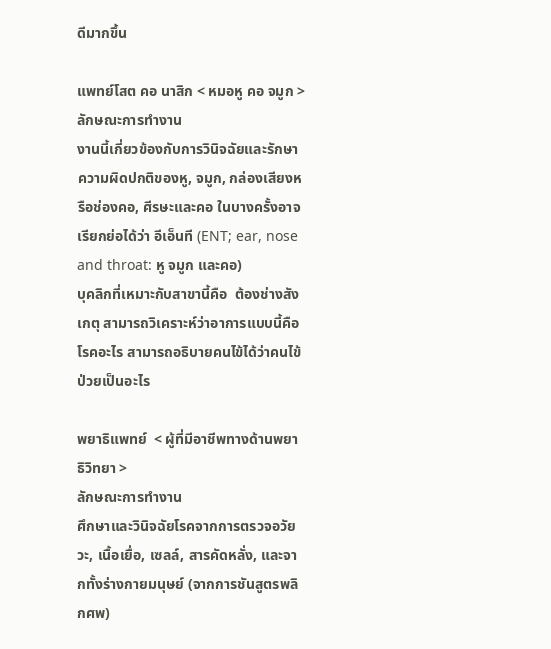ดีมากขึ้น

แพทย์โสต คอ นาสิก < หมอหู คอ จมูก >
ลักษณะการทำงาน
งานนี้เกี่ยวข้องกับการวินิจฉัยและรักษาความผิดปกติของหู, จมูก, กล่องเสียงหรือช่องคอ, ศีรษะและคอ ในบางครั้งอาจเรียกย่อได้ว่า อีเอ็นที (ENT; ear, nose and throat: หู จมูก และคอ)
บุคลิกที่เหมาะกับสาขานี้คือ  ต้องช่างสังเกตุ สามารถวิเคราะห์ว่าอาการแบบนี้คือโรคอะไร สามารถอธิบายคนไข้ได้ว่าคนไข้ป่วยเป็นอะไร

พยาธิแพทย์  < ผู้ที่มีอาชีพทางด้านพยาธิวิทยา >
ลักษณะการทำงาน
ศึกษาและวินิจฉัยโรคจากการตรวจอวัยวะ, เนื้อเยื่อ, เซลล์, สารคัดหลั่ง, และจากทั้งร่างกายมนุษย์ (จากการชันสูตรพลิกศพ)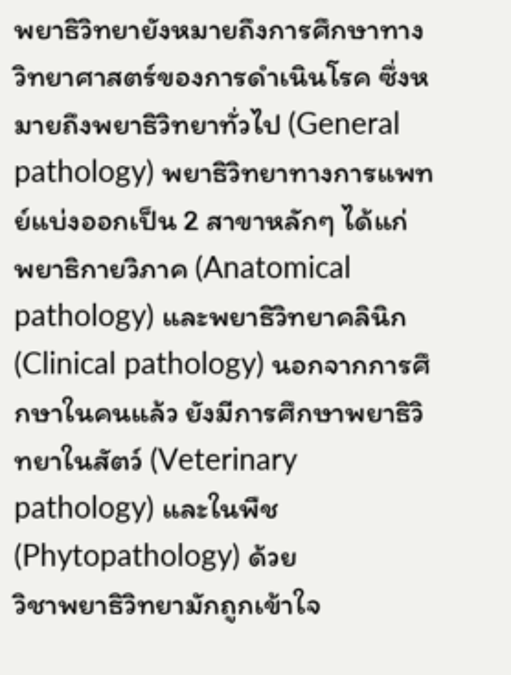พยาธิวิทยายังหมายถึงการศึกษาทางวิทยาศาสตร์ของการดำเนินโรค ซึ่งหมายถึงพยาธิวิทยาทั่วไป (General pathology) พยาธิวิทยาทางการแพทย์แบ่งออกเป็น 2 สาขาหลักๆ ได้แก่ พยาธิกายวิภาค (Anatomical pathology) และพยาธิวิทยาคลินิก (Clinical pathology) นอกจากการศึกษาในคนแล้ว ยังมีการศึกษาพยาธิวิทยาในสัตว์ (Veterinary pathology) และในพืช (Phytopathology) ด้วย
วิชาพยาธิวิทยามักถูกเข้าใจ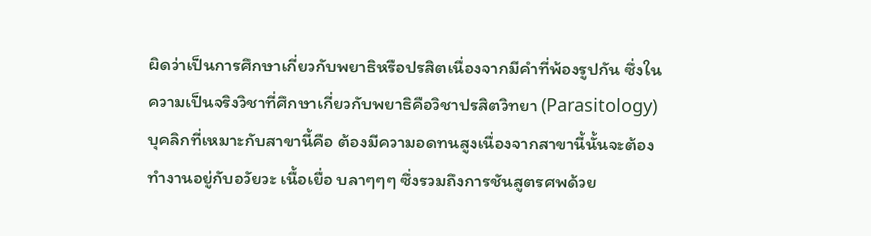ผิดว่าเป็นการศึกษาเกี่ยวกับพยาธิหรือปรสิตเนื่องจากมีคำที่พ้องรูปกัน ซึ่งในความเป็นจริงวิชาที่ศึกษาเกี่ยวกับพยาธิคือวิชาปรสิตวิทยา (Parasitology)
บุคลิกที่เหมาะกับสาขานี้คือ ต้องมีความอดทนสูงเนื่องจากสาขานี้นั้นจะต้องทำงานอยู่กับอวัยวะ เนื้อเยื่อ บลาๆๆๆ ซึ่งรวมถึงการชันสูตรศพด้วย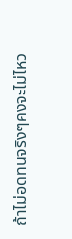ถ้าไม่อดทนจริงๆคงจะไม่ไหว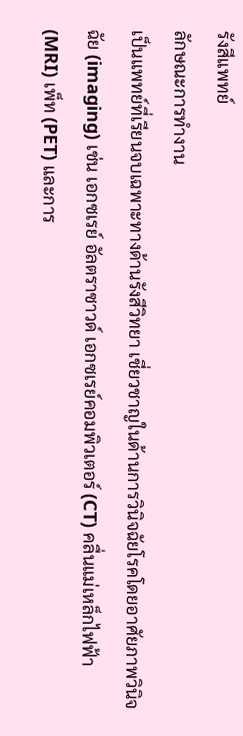รังสีแพทย์
ลักษณะการทำงาน
เป็นแพทย์ที่เรียนจบเฉพาะทางด้านรังสีวิทยา เชี่ยวชาญในด้านการวินิจฉัยโรคโดยอาศัยภาพวินิจฉัย (imaging) เช่น เอกซเรย์ อัลตราซาวด์ เอกซเรย์คอมพิวเตอร์ (CT) คลื่นแม่เหล็กไฟฟ้า (MRI) เพ็ท (PET) และการ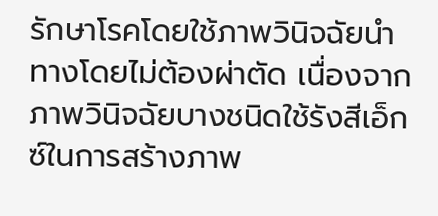รักษาโรคโดยใช้ภาพวินิจฉัยนำทางโดยไม่ต้องผ่าตัด เนื่องจากภาพวินิจฉัยบางชนิดใช้รังสีเอ็กซ์ในการสร้างภาพ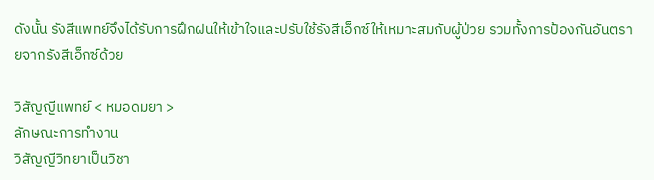ดังนั้น รังสีแพทย์จึงได้รับการฝึกฝนให้เข้าใจและปรับใช้รังสีเอ็กซ์ให้เหมาะสมกับผู้ป่วย รวมทั้งการป้องกันอันตรายจากรังสีเอ็กซ์ด้วย

วิสัญญีแพทย์ < หมอดมยา >
ลักษณะการทำงาน
วิสัญญีวิทยาเป็นวิชา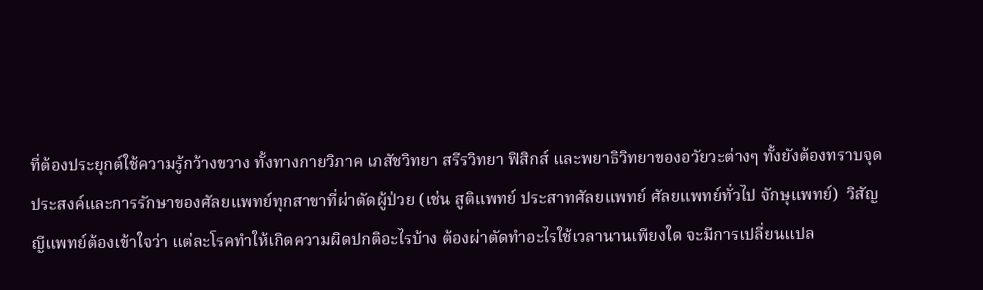ที่ต้องประยุกต์ใช้ความรู้กว้างขวาง ทั้งทางกายวิภาค เภสัชวิทยา สรีรวิทยา ฟิสิกส์ และพยาธิวิทยาของอวัยวะต่างๆ ทั้งยังต้องทราบจุดประสงค์และการรักษาของศัลยแพทย์ทุกสาขาที่ผ่าตัดผู้ป่วย (เช่น สูติแพทย์ ประสาทศัลยแพทย์ ศัลยแพทย์ทั่วไป จักษุแพทย์)  วิสัญญีแพทย์ต้องเข้าใจว่า แต่ละโรคทำให้เกิดความผิดปกติอะไรบ้าง ต้องผ่าตัดทำอะไรใช้เวลานานเพียงใด จะมีการเปลี่ยนแปล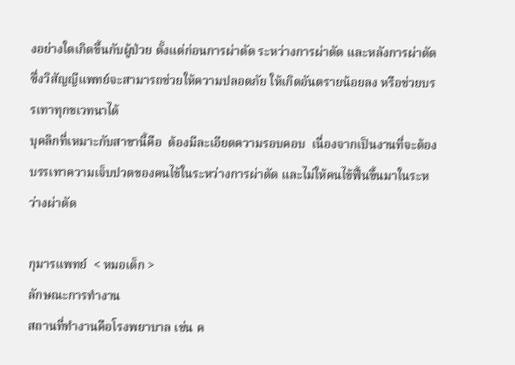งอย่างใดเกิดขึ้นกับผู้ป่วย ตั้งแต่ก่อนการผ่าตัด ระหว่างการผ่าตัด และหลังการผ่าตัด ซึ่งวิสัญญีแพทย์จะสามารถช่วยให้ความปลอดภัย ให้เกิดอันตรายน้อยลง หรือช่วยบรรเทาทุกขเวทนาได้
บุคลิกที่เหมาะกับสาขานี้คือ  ต้องมีละเอียดความรอบคอบ  เนื่องจากเป็นงานที่จะต้องบรรเทาความเจ็บปวดของคนไข้ในระหว่างการผ่าตัด และไม่ให้คนไข้ฟื้นขึ้นมาในระหว่างผ่าตัด

กุมารแพทย์  < หมอเด็ก >
ลักษณะการทำงาน
สถานที่ทำงานคือโรงพยาบาล เช่น ค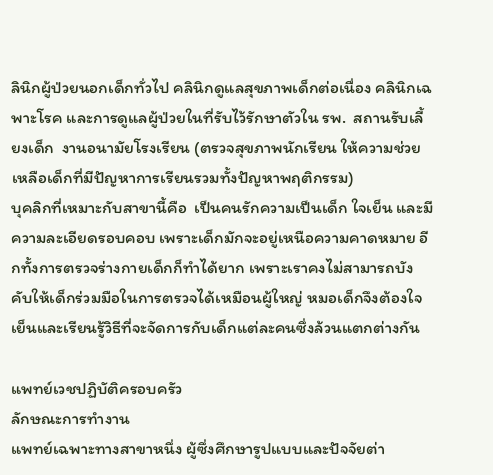ลินิกผู้ป่วยนอกเด็กทั่วไป คลินิกดูแลสุขภาพเด็กต่อเนื่อง คลินิกเฉพาะโรค และการดูแลผู้ป่วยในที่รับไว้รักษาตัวใน รพ.  สถานรับเลี้ยงเด็ก  งานอนามัยโรงเรียน (ตรวจสุขภาพนักเรียน ให้ความช่วยเหลือเด็กที่มีปัญหาการเรียนรวมทั้งปัญหาพฤติกรรม)
บุคลิกที่เหมาะกับสาขานี้คือ  เป็นคนรักความเป็นเด็ก ใจเย็น และมีความละเอียดรอบคอบ เพราะเด็กมักจะอยู่เหนือความคาดหมาย อีกทั้งการตรวจร่างกายเด็กก็ทำได้ยาก เพราะเราคงไม่สามารถบังคับให้เด็กร่วมมือในการตรวจได้เหมือนผู้ใหญ่ หมอเด็กจึงต้องใจเย็นและเรียนรู้วิธีที่จะจัดการกับเด็กแต่ละคนซึ่งล้วนแตกต่างกัน

แพทย์เวชปฏิบัติครอบครัว
ลักษณะการทำงาน
แพทย์เฉพาะทางสาขาหนึ่ง ผู้ซึ่งศึกษารูปแบบและปัจจัยต่า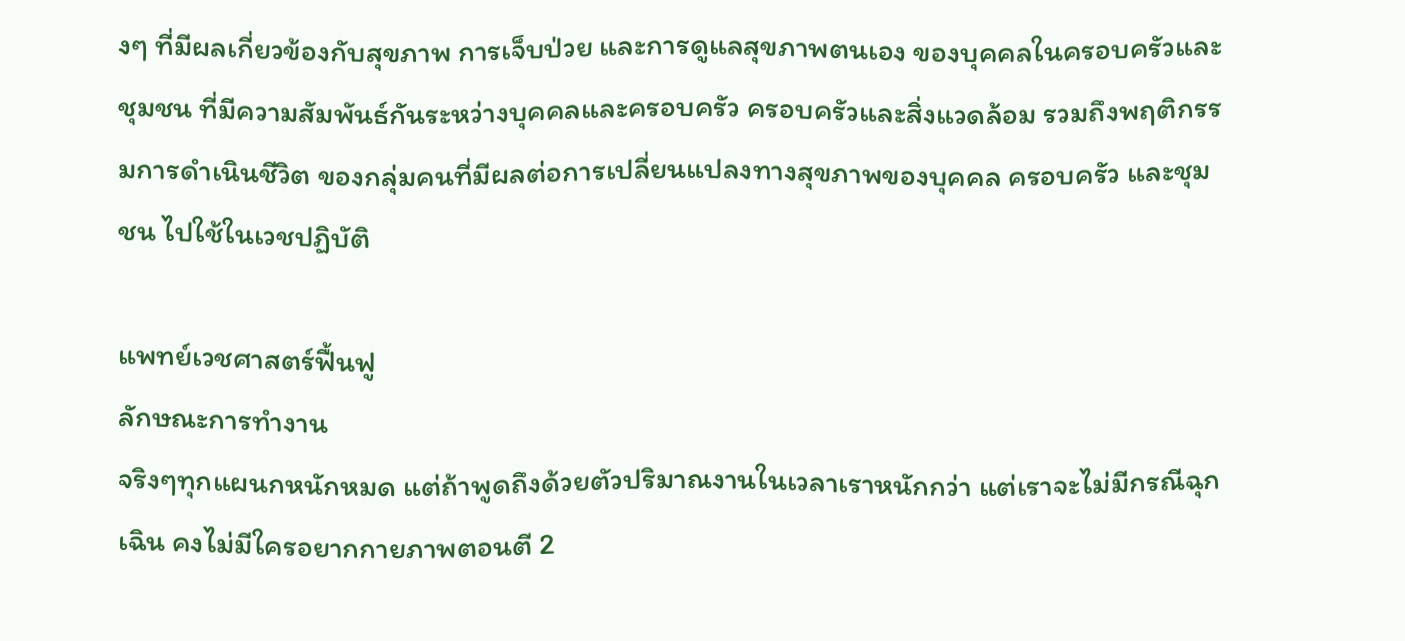งๆ ที่มีผลเกี่ยวข้องกับสุขภาพ การเจ็บป่วย และการดูแลสุขภาพตนเอง ของบุคคลในครอบครัวและชุมชน ที่มีความสัมพันธ์กันระหว่างบุคคลและครอบครัว ครอบครัวและสิ่งแวดล้อม รวมถึงพฤติกรรมการดําเนินชีวิต ของกลุ่มคนที่มีผลต่อการเปลี่ยนแปลงทางสุขภาพของบุคคล ครอบครัว และชุมชน ไปใช้ในเวชปฏิบัติ

แพทย์เวชศาสตร์ฟื้นฟู
ลักษณะการทำงาน
จริงๆทุกแผนกหนักหมด แต่ถ้าพูดถึงด้วยตัวปริมาณงานในเวลาเราหนักกว่า แต่เราจะไม่มีกรณีฉุกเฉิน คงไม่มีใครอยากกายภาพตอนตี 2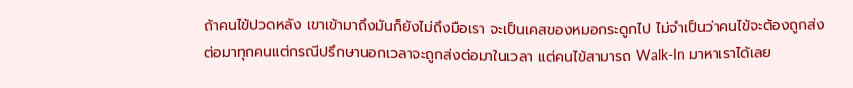ถ้าคนไข้ปวดหลัง เขาเข้ามาถึงมันก็ยังไม่ถึงมือเรา จะเป็นเคสของหมอกระดูกไป ไม่จำเป็นว่าคนไข้จะต้องถูกส่งต่อมาทุกคนแต่กรณีปรึกษานอกเวลาจะถูกส่งต่อมาในเวลา แต่คนไข้สามารถ Walk-In มาหาเราได้เลย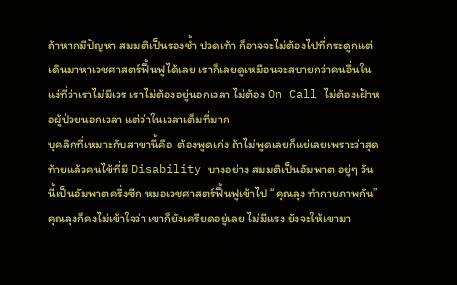ถ้าหากมีปัญหา สมมติเป็นรองช้ำ ปวดเท้า ก็อาจจะไม่ต้องไปที่กระดูกแต่เดินมาหาเวชศาสตร์ฟื้นฟูได้เลย เราก็เลยดูเหมือนจะสบายกว่าคนอื่นในแง่ที่ว่าเราไม่มีเวร เราไม่ต้องอยู่นอกเวลา ไม่ต้อง On Call ไม่ต้องเฝ้าหอผู้ป่วยนอกเวลา แต่ว่าในเวลาเต็มที่มาก
บุคลิกที่เหมาะกับสาขานี้คือ  ต้องพูดเก่ง ถ้าไม่พูดเลยก็แย่เลยเพราะว่าสุดท้ายแล้วคนไข้ที่มี Disability บางอย่าง สมมติเป็นอัมพาต อยู่ๆ วันนี้เป็นอัมพาตครึ่งซีก หมอเวชศาสตร์ฟื้นฟูเข้าไป “คุณลุง ทำกายภาพกัน” คุณลุงก็คงไม่เข้าใจว่า เขาก็ยังเครียดอยู่เลย ไม่มีแรง ยังจะให้เขามา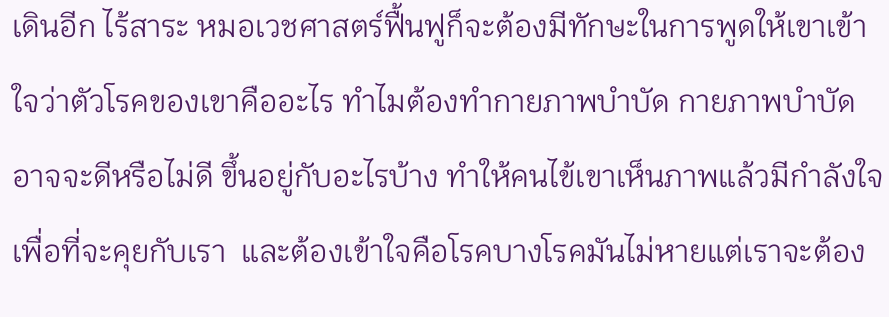เดินอีก ไร้สาระ หมอเวชศาสตร์ฟื้นฟูก็จะต้องมีทักษะในการพูดให้เขาเข้าใจว่าตัวโรคของเขาคืออะไร ทำไมต้องทำกายภาพบำบัด กายภาพบำบัดอาจจะดีหรือไม่ดี ขึ้นอยู่กับอะไรบ้าง ทำให้คนไข้เขาเห็นภาพแล้วมีกำลังใจเพื่อที่จะคุยกับเรา  และต้องเข้าใจคือโรคบางโรคมันไม่หายแต่เราจะต้อง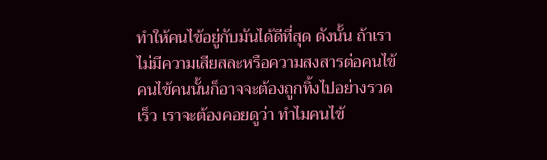ทำให้คนไข้อยู่กับมันได้ดีที่สุด ดังนั้น ถ้าเราไม่มีความเสียสละหรือความสงสารต่อคนไข้ คนไข้คนนั้นก็อาจจะต้องถูกทิ้งไปอย่างรวดเร็ว เราจะต้องคอยดูว่า ทำไมคนไข้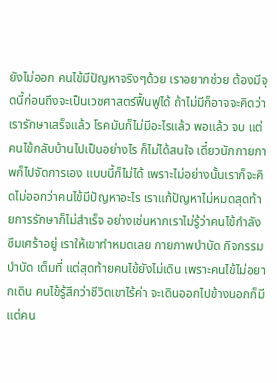ยังไม่ออก คนไข้มีปัญหาจริงๆด้วย เราอยากช่วย ต้องมีจุดนี้ก่อนถึงจะเป็นเวชศาสตร์ฟื้นฟูได้ ถ้าไม่มีก็อาจจะคิดว่า เรารักษาเสร็จแล้ว โรคมันก็ไม่มีอะไรแล้ว พอแล้ว จบ แต่คนไข้กลับบ้านไปเป็นอย่างไร ก็ไม่ได้สนใจ เดี๋ยวนักกายภาพก็ไปจัดการเอง แบบนี้ก็ไม่ได้ เพราะไม่อย่างนั้นเราก็จะคิดไม่ออกว่าคนไข้มีปัญหาอะไร เราแก้ปัญหาไม่หมดสุดท้ายการรักษาก็ไม่สำเร็จ อย่างเช่นหากเราไม่รู้ว่าคนไข้กำลังซึมเศร้าอยู่ เราให้เขาทำหมดเลย กายภาพบำบัด กิจกรรมบำบัด เต็มที่ แต่สุดท้ายคนไข้ยังไม่เดิน เพราะคนไข้ไม่อยากเดิน คนไข้รู้สึกว่าชีวิตเขาไร้ค่า จะเดินออกไปข้างนอกก็มีแต่คน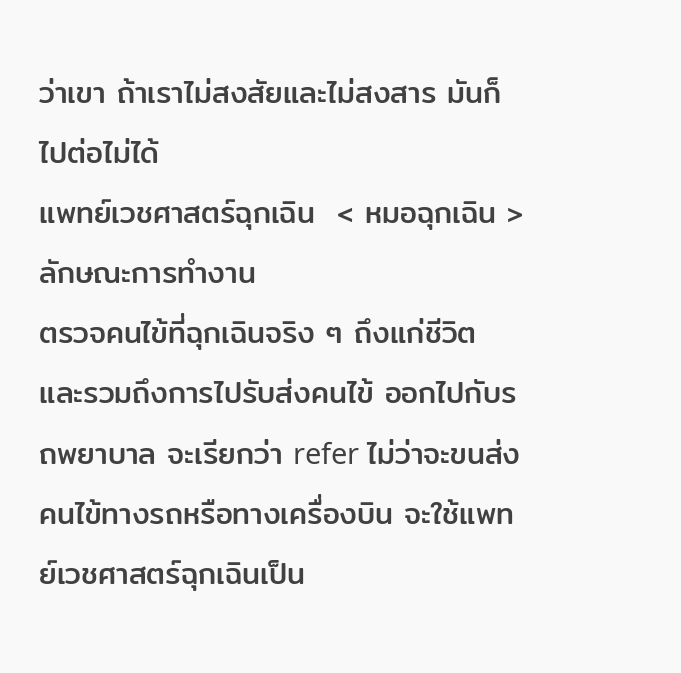ว่าเขา ถ้าเราไม่สงสัยและไม่สงสาร มันก็ไปต่อไม่ได้
แพทย์เวชศาสตร์ฉุกเฉิน  < หมอฉุกเฉิน >
ลักษณะการทำงาน
ตรวจคนไข้ที่ฉุกเฉินจริง ๆ ถึงแก่ชีวิต และรวมถึงการไปรับส่งคนไข้ ออกไปกับรถพยาบาล จะเรียกว่า refer ไม่ว่าจะขนส่งคนไข้ทางรถหรือทางเครื่องบิน จะใช้แพทย์เวชศาสตร์ฉุกเฉินเป็น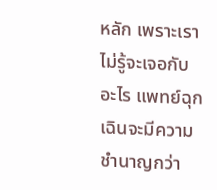หลัก เพราะเราไม่รู้จะเจอกับอะไร แพทย์ฉุกเฉินจะมีความชำนาญกว่า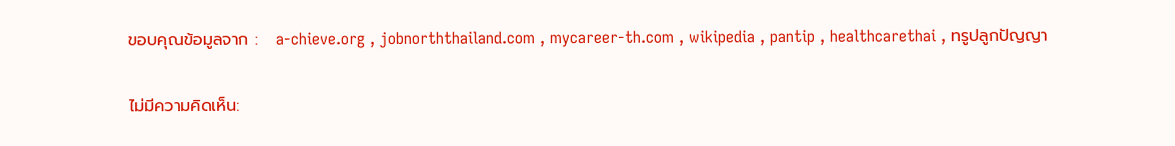ขอบคุณข้อมูลจาก :   a-chieve.org , jobnorththailand.com , mycareer-th.com , wikipedia , pantip , healthcarethai , ทรูปลูกปัญญา


ไม่มีความคิดเห็น: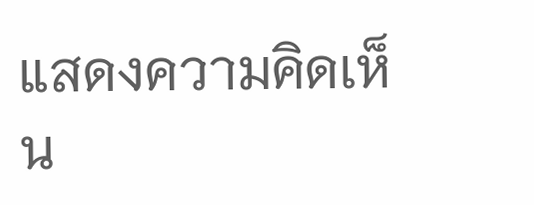แสดงความคิดเห็น